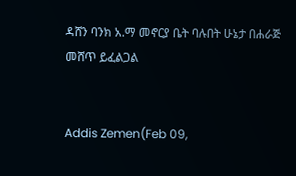ዳሸን ባንክ አ.ማ መኖርያ ቤት ባሉበት ሁኔታ በሐራጅ መሸጥ ይፈልጋል


Addis Zemen(Feb 09,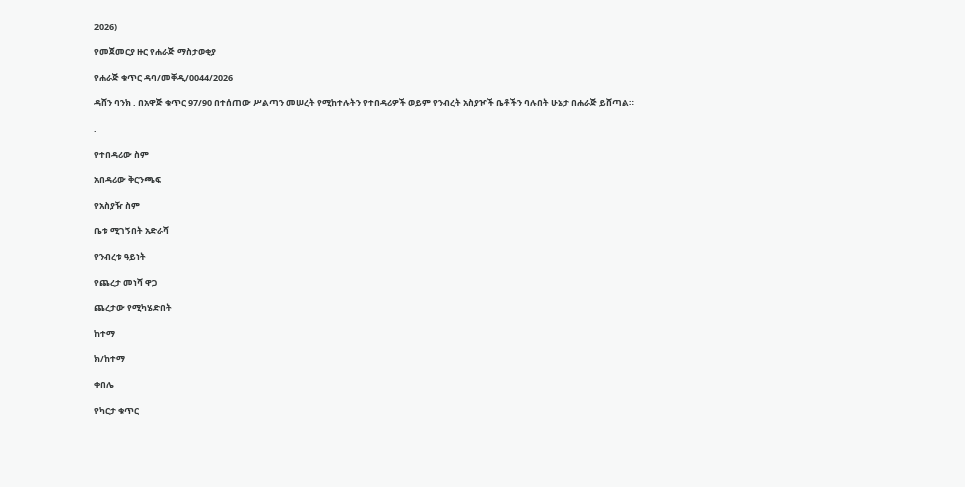2026)

የመጀመርያ ዙር የሐራጅ ማስታወቂያ

የሐራጅ ቁጥር ዳባ/መቐዲ/0044/2026

ዳሸን ባንክ . በአዋጅ ቁጥር 97/90 በተሰጠው ሥልጣን መሠረት የሚከተሉትን የተበዳሪዎች ወይም የንብረት አስያዦች ቤቶችን ባሉበት ሁኔታ በሐራጅ ይሸጣል።

.

የተበዳሪው ስም

አበዳሪው ቅርንጫፍ

የአስያዥ ስም

ቤቱ ሚገኝበት አድራሻ

የንብረቱ ዓይነት

የጨረታ መነሻ ዋጋ

ጨረታው የሚካሄድበት

ከተማ

ክ/ከተማ

ቀበሌ

የካርታ ቁጥር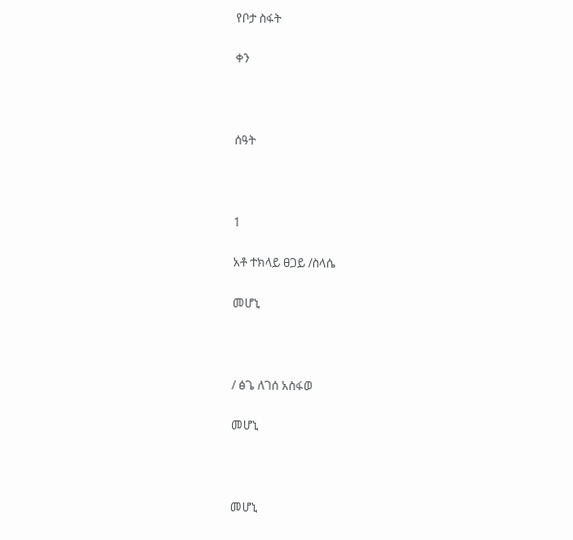የቦታ ስፋት

ቀን



ሰዓት



1

አቶ ተክላይ ፀጋይ /ስላሴ

መሆኒ



/ ፅጌ ለገሰ አስፋወ

መሆኒ



መሆኒ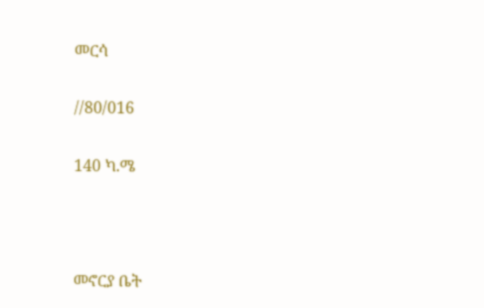መርሳ

//80/016

140 ካ.ሜ



መኖርያ ቤት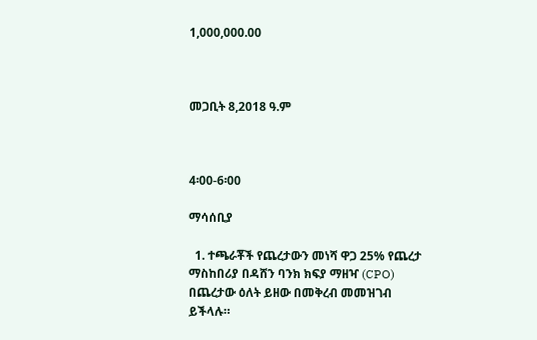1,000,000.00



መጋቢት 8,2018 ዓ.ም



4፡00-6፡00

ማሳሰቢያ

  1. ተጫራቾች የጨረታውን መነሻ ዋጋ 25% የጨረታ ማስከበሪያ በዳሸን ባንክ ክፍያ ማዘዣ (CPO) በጨረታው ዕለት ይዘው በመቅረብ መመዝገብ ይችላሉ።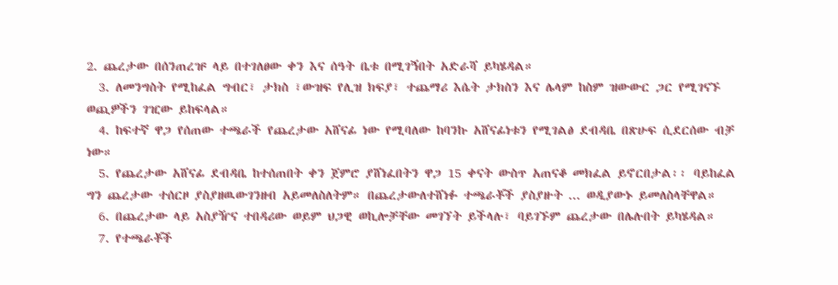2. ጨረታው በሰንጠረዡ ላይ በተገለፀው ቀን እና ሰዓት ቤቱ በሚገኝበት አድራሻ ይካሄዳል።
  3. ለመንግስት የሚከፈል ግብር፣ ታክስ ፣ውዝፍ የሊዝ ክፍያ፣ ተጨማሪ እሴት ታክስን እና ሌላም ከስም ዝውውር ጋር የሚገናኙ ወጪዎችን ገዢው ይከፍላል።
  4. ከፍተኛ ዋጋ የሰጠው ተጫራች የጨረታው አሸናፊ ነው የሚባለው ከባንኩ አሸናፊነቱን የሚገልፅ ደብዳቤ በጽሁፍ ሲደርሰው ብቻ ነው።
  5. የጨረታው አሸናፊ ደብዳቤ ከተሰጠበት ቀን ጀምሮ ያሸነፈበትን ዋጋ 15 ቀናት ውስጥ አጠናቆ መክፈል ይኖርበታል፡፡ ባይከፈል ግን ጨረታው ተሰርዞ ያስያዘዉውገንዘብ አይመለስለትም። በጨረታውለተሸነፉ ተጫራቾች ያስያዙት ... ወዲያውኑ ይመለስላቸዋል።
  6. በጨረታው ላይ አስያዥና ተበዳሪው ወይም ህጋዊ ወኪሎቻቸው መገኘት ይችላሉ፣ ባይገኙም ጨረታው በሌሉበት ይካሄዳል።
  7. የተጫራቾች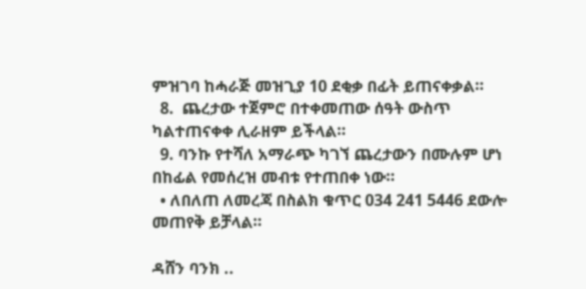ምዝገባ ከሓራጅ መዝጊያ 10 ደቂቃ በፊት ይጠናቀቃል።
  8.  ጨረታው ተጀምሮ በተቀመጠው ሰዓት ውስጥ ካልተጠናቀቀ ሊራዘም ይችላል።
  9. ባንኩ የተሻለ አማራጭ ካገኘ ጨረታውን በሙሉም ሆነ በከፊል የመሰረዝ መብቱ የተጠበቀ ነው።
  • ለበለጠ ለመረጃ በስልክ ቁጥር 034 241 5446 ደውሎ መጠየቅ ይቻላል።

ዳሸን ባንክ ..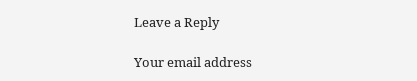Leave a Reply

Your email address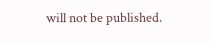will not be published.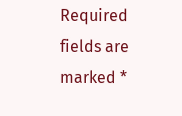Required fields are marked *